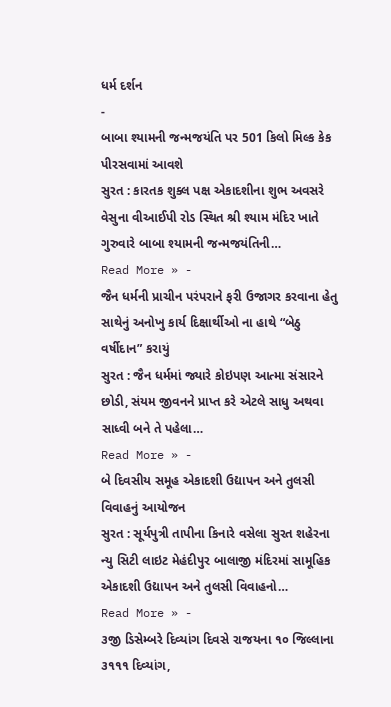ધર્મ દર્શન
-
બાબા શ્યામની જન્મજયંતિ પર 501 કિલો મિલ્ક કેક પીરસવામાં આવશે
સુરત : કારતક શુક્લ પક્ષ એકાદશીના શુભ અવસરે વેસુના વીઆઈપી રોડ સ્થિત શ્રી શ્યામ મંદિર ખાતે ગુરુવારે બાબા શ્યામની જન્મજયંતિની…
Read More » -
જૈન ધર્મની પ્રાચીન પરંપરાને ફરી ઉજાગર કરવાના હેતુ સાથેનું અનોખુ કાર્ય દિક્ષાર્થીઓ ના હાથે “બેઠુ વર્ષીદાન” કરાયું
સુરત : જૈન ધર્મમાં જ્યારે કોઇપણ આત્મા સંસારને છોડી, સંયમ જીવનને પ્રાપ્ત કરે એટલે સાધુ અથવા સાધ્વી બને તે પહેલા…
Read More » -
બે દિવસીય સમૂહ એકાદશી ઉદ્યાપન અને તુલસી વિવાહનું આયોજન
સુરત : સૂર્યપુત્રી તાપીના કિનારે વસેલા સુરત શહેરના ન્યુ સિટી લાઇટ મેહંદીપુર બાલાજી મંદિરમાં સામૂહિક એકાદશી ઉદ્યાપન અને તુલસી વિવાહનો…
Read More » -
૩જી ડિસેમ્બરે દિવ્યાંગ દિવસે રાજયના ૧૦ જિલ્લાના ૩૧૧૧ દિવ્યાંગ,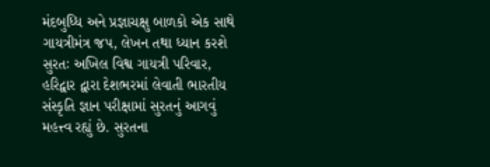મંદબુધ્ધિ અને પ્રજ્ઞાચક્ષુ બાળકો એક સાથે ગાયત્રીમંત્ર જપ, લેખન તથા ધ્યાન કરશે
સુરતઃ અખિલ વિશ્વ ગાયત્રી પરિવાર, હરિદ્વાર દ્વારા દેશભરમાં લેવાતી ભારતીય સંસ્કૃતિ જ્ઞાન પરીક્ષામાં સુરતનું આગવું મહત્ત્વ રહ્યું છે. સુરતના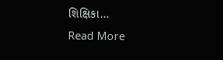શિક્ષિકા…
Read More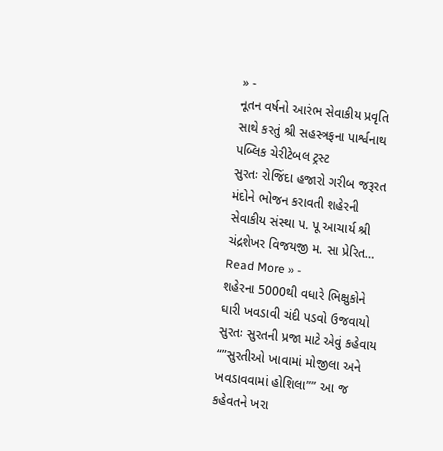» -
નૂતન વર્ષનો આરંભ સેવાકીય પ્રવૃતિ સાથે કરતું શ્રી સહસ્ત્રફના પાર્શ્વનાથ પબ્લિક ચેરીટેબલ ટ્રસ્ટ
સુરતઃ રોજિંદા હજારો ગરીબ જરૂરત મંદોને ભોજન કરાવતી શહેરની સેવાકીય સંસ્થા પ. પૂ આચાર્ય શ્રી ચંદ્રશેખર વિજયજી મ. સા પ્રેરિત…
Read More » -
શહેરના 5000થી વધારે ભિક્ષુકોને ઘારી ખવડાવી ચંદી પડવો ઉજવાયો
સુરતઃ સુરતની પ્રજા માટે એવું કહેવાય “”સુરતીઓ ખાવામાં મોજીલા અને ખવડાવવામાં હોશિલા”” આ જ કહેવતને ખરા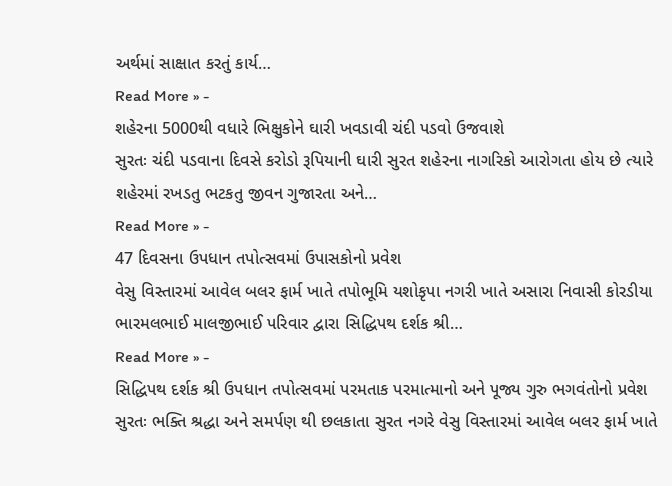અર્થમાં સાક્ષાત કરતું કાર્ય…
Read More » -
શહેરના 5000થી વધારે ભિક્ષુકોને ઘારી ખવડાવી ચંદી પડવો ઉજવાશે
સુરતઃ ચંદી પડવાના દિવસે કરોડો રૂપિયાની ઘારી સુરત શહેરના નાગરિકો આરોગતા હોય છે ત્યારે શહેરમાં રખડતુ ભટકતુ જીવન ગુજારતા અને…
Read More » -
47 દિવસના ઉપધાન તપોત્સવમાં ઉપાસકોનો પ્રવેશ
વેસુ વિસ્તારમાં આવેલ બલર ફાર્મ ખાતે તપોભૂમિ યશોકૃપા નગરી ખાતે અસારા નિવાસી કોરડીયા ભારમલભાઈ માલજીભાઈ પરિવાર દ્વારા સિદ્ધિપથ દર્શક શ્રી…
Read More » -
સિદ્ધિપથ દર્શક શ્રી ઉપધાન તપોત્સવમાં પરમતાક પરમાત્માનો અને પૂજ્ય ગુરુ ભગવંતોનો પ્રવેશ
સુરતઃ ભક્તિ શ્રદ્ધા અને સમર્પણ થી છલકાતા સુરત નગરે વેસુ વિસ્તારમાં આવેલ બલર ફાર્મ ખાતે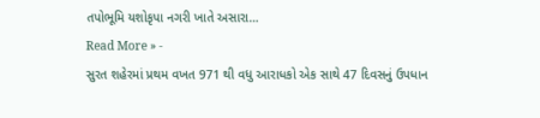તપોભૂમિ યશોકૃપા નગરી ખાતે અસારા…
Read More » -
સુરત શહેરમાં પ્રથમ વખત 971 થી વધુ આરાધકો એક સાથે 47 દિવસનું ઉપધાન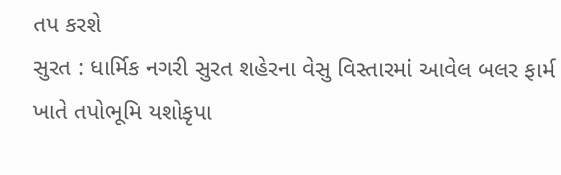તપ કરશે
સુરત : ધાર્મિક નગરી સુરત શહેરના વેસુ વિસ્તારમાં આવેલ બલર ફાર્મ ખાતે તપોભૂમિ યશોકૃપા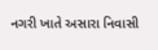નગરી ખાતે અસારા નિવાસી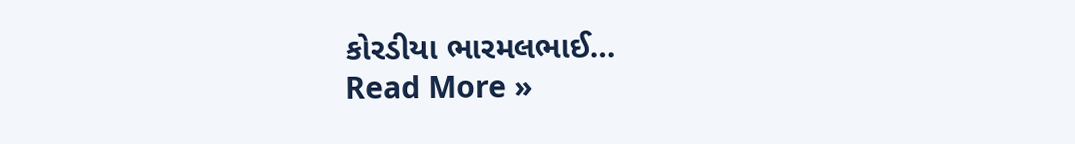કોરડીયા ભારમલભાઈ…
Read More »